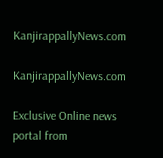KanjirappallyNews.com

KanjirappallyNews.com

Exclusive Online news portal from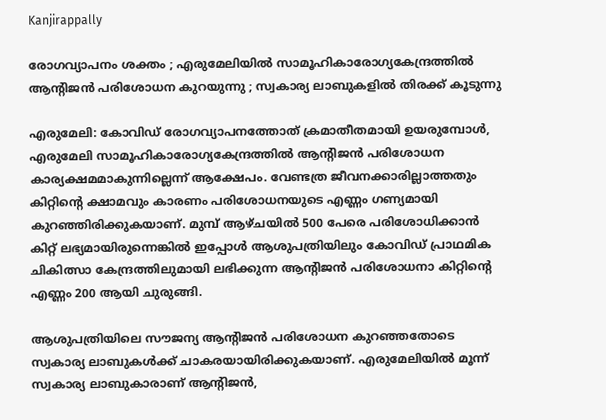Kanjirappally

രോഗവ്യാപനം ശക്തം ; എരുമേലിയിൽ സാമൂഹികാരോഗ്യകേന്ദ്രത്തിൽ ആന്റിജൻ പരിശോധന കുറയുന്നു ; സ്വകാര്യ ലാബുകളിൽ തിരക്ക് കൂടുന്നു

എരുമേലി: കോവിഡ് രോഗവ്യാപനത്തോത് ക്രമാതീതമായി ഉയരുമ്പോൾ, എരുമേലി സാമൂഹികാരോഗ്യകേന്ദ്രത്തിൽ ആന്റിജൻ പരിശോധന കാര്യക്ഷമമാകുന്നില്ലെന്ന് ആക്ഷേപം. വേണ്ടത്ര ജീവനക്കാരില്ലാത്തതും കിറ്റിന്റെ ക്ഷാമവും കാരണം പരിശോധനയുടെ എണ്ണം ഗണ്യമായി കുറഞ്ഞിരിക്കുകയാണ്. മുമ്പ് ആഴ്ചയിൽ 500 പേരെ പരിശോധിക്കാൻ കിറ്റ് ലഭ്യമായിരുന്നെങ്കിൽ ഇപ്പോൾ ആശുപത്രിയിലും കോവിഡ് പ്രാഥമിക ചികിത്സാ കേന്ദ്രത്തിലുമായി ലഭിക്കുന്ന ആന്റിജൻ പരിശോധനാ കിറ്റിന്റെ എണ്ണം 200 ആയി ചുരുങ്ങി.

ആശുപത്രിയിലെ സൗജന്യ ആന്റിജൻ പരിശോധന കുറഞ്ഞതോടെ സ്വകാര്യ ലാബുകൾക്ക് ചാകരയായിരിക്കുകയാണ്. എരുമേലിയിൽ മൂന്ന് സ്വകാര്യ ലാബുകാരാണ് ആന്റിജൻ,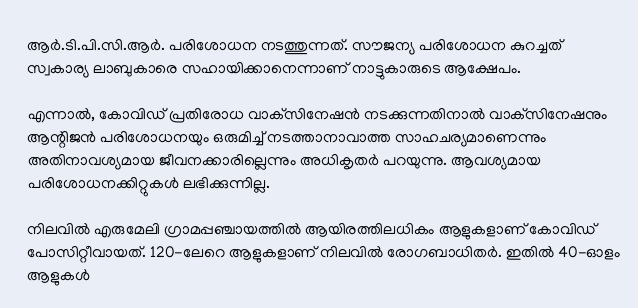ആർ.ടി.പി.സി.ആർ. പരിശോധന നടത്തുന്നത്. സൗജന്യ പരിശോധന കുറച്ചത് സ്വകാര്യ ലാബുകാരെ സഹായിക്കാനെന്നാണ് നാട്ടുകാരുടെ ആക്ഷേപം.

എന്നാൽ, കോവിഡ് പ്രതിരോധ വാക്‌സിനേഷൻ നടക്കുന്നതിനാൽ വാക്‌സിനേഷനും ആന്റിജൻ പരിശോധനയും ഒരുമിച്ച് നടത്താനാവാത്ത സാഹചര്യമാണെന്നും അതിനാവശ്യമായ ജീവനക്കാരില്ലെന്നും അധികൃതർ പറയുന്നു. ആവശ്യമായ പരിശോധനക്കിറ്റുകൾ ലഭിക്കുന്നില്ല.

നിലവിൽ എരുമേലി ഗ്രാമപ്പഞ്ചായത്തിൽ ആയിരത്തിലധികം ആളുകളാണ് കോവിഡ് പോസിറ്റീവായത്. 120-ലേറെ ആളുകളാണ് നിലവിൽ രോഗബാധിതർ. ഇതിൽ 40-ഓളം ആളുകൾ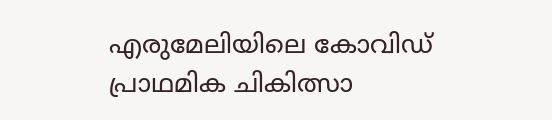എരുമേലിയിലെ കോവിഡ് പ്രാഥമിക ചികിത്സാ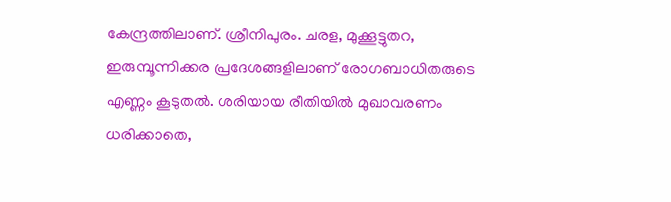കേന്ദ്രത്തിലാണ്. ശ്രീനിപുരം. ചരള, മുക്കൂട്ടുതറ, ഇരുമ്പൂന്നിക്കര പ്രദേശങ്ങളിലാണ് രോഗബാധിതരുടെ എണ്ണം കൂടുതൽ. ശരിയായ രീതിയിൽ മുഖാവരണം ധരിക്കാതെ,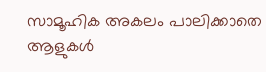സാമൂഹിക അകലം പാലിക്കാതെ ആളുകൾ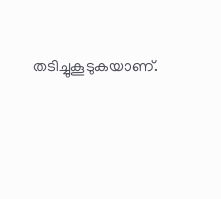തടിച്ചുകൂടുകയാണ്.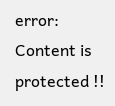error: Content is protected !!